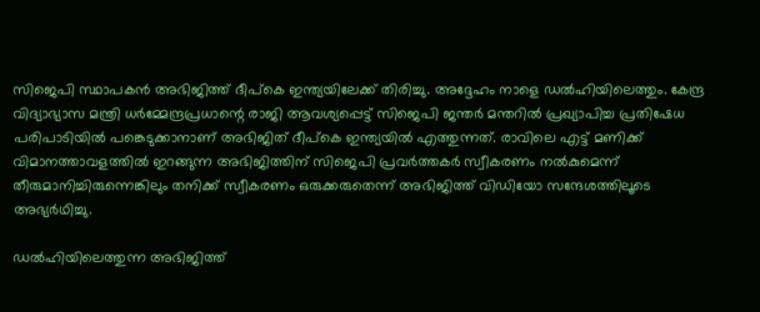സിജെപി സ്ഥാപകന്‍ അഭിജിത്ത് ദീപ്‌കെ ഇന്ത്യയിലേക്ക് തിരിച്ചു. അദ്ദേഹം നാളെ ഡല്‍ഹിയിലെത്തും. കേന്ദ്ര വിദ്യാഭ്യാസ മന്ത്രി ധര്‍മ്മേന്ദ്രപ്രധാന്റെ രാജി ആവശ്യപ്പെട്ട് സിജെപി ജന്തര്‍ മന്തറില്‍ പ്രഖ്യാപിച്ച പ്രതിഷേധ പരിപാടിയില്‍ പങ്കെടുക്കാനാണ് അഭിജിത് ദീപ്‌കെ ഇന്ത്യയില്‍ എത്തുന്നത്. രാവിലെ എട്ട് മണിക്ക് വിമാനത്താവളത്തില്‍ ഇറങ്ങുന്ന അഭിജിത്തിന് സിജെപി പ്രവര്‍ത്തകര്‍ സ്വീകരണം നല്‍കുമെന്ന് തീരുമാനിച്ചിരുന്നെങ്കിലും തനിക്ക് സ്വീകരണം ഒരുക്കരുതെന്ന് അഭിജിത്ത് വിഡിയോ സന്ദേശത്തിലൂടെ അഭ്യര്‍ഥിച്ചു.

ഡല്‍ഹിയിലെത്തുന്ന അഭിജിത്ത്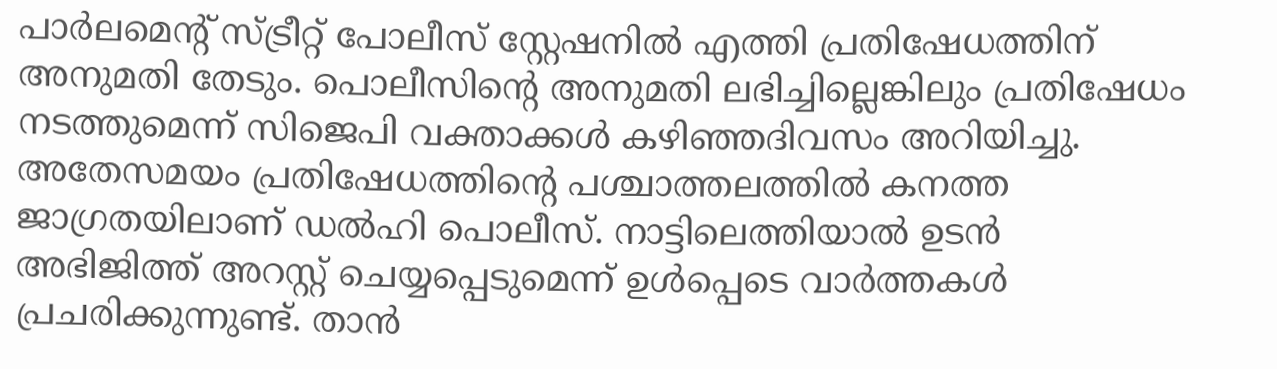പാര്‍ലമെന്റ് സ്ട്രീറ്റ് പോലീസ് സ്റ്റേഷനില്‍ എത്തി പ്രതിഷേധത്തിന് അനുമതി തേടും. പൊലീസിന്റെ അനുമതി ലഭിച്ചില്ലെങ്കിലും പ്രതിഷേധം നടത്തുമെന്ന് സിജെപി വക്താക്കള്‍ കഴിഞ്ഞദിവസം അറിയിച്ചു. അതേസമയം പ്രതിഷേധത്തിന്റെ പശ്ചാത്തലത്തില്‍ കനത്ത ജാഗ്രതയിലാണ് ഡല്‍ഹി പൊലീസ്. നാട്ടിലെത്തിയാല്‍ ഉടന്‍ അഭിജിത്ത് അറസ്റ്റ് ചെയ്യപ്പെടുമെന്ന് ഉള്‍പ്പെടെ വാര്‍ത്തകള്‍ പ്രചരിക്കുന്നുണ്ട്. താന്‍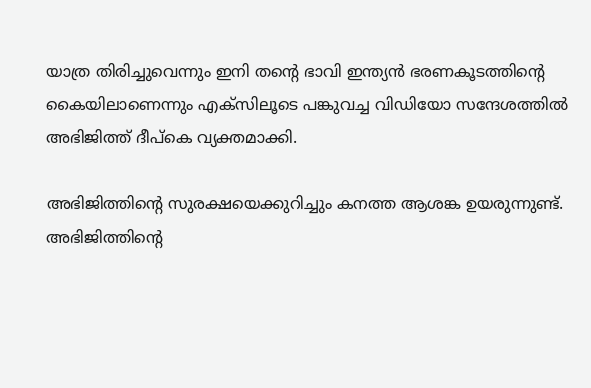യാത്ര തിരിച്ചുവെന്നും ഇനി തന്റെ ഭാവി ഇന്ത്യന്‍ ഭരണകൂടത്തിന്റെ കൈയിലാണെന്നും എക്‌സിലൂടെ പങ്കുവച്ച വിഡിയോ സന്ദേശത്തില്‍ അഭിജിത്ത് ദീപ്‌കെ വ്യക്തമാക്കി.

അഭിജിത്തിന്റെ സുരക്ഷയെക്കുറിച്ചും കനത്ത ആശങ്ക ഉയരുന്നുണ്ട്. അഭിജിത്തിന്റെ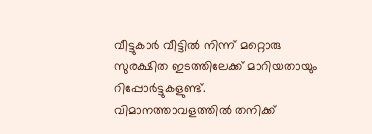വീട്ടുകാര്‍ വീട്ടില്‍ നിന്ന് മറ്റൊരു സുരക്ഷിത ഇടത്തിലേക്ക് മാറിയതായും റിപ്പോര്‍ട്ടുകളുണ്ട്. വിമാനത്താവളത്തില്‍ തനിക്ക്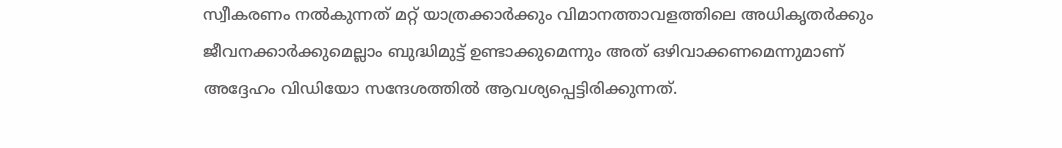സ്വീകരണം നല്‍കുന്നത് മറ്റ് യാത്രക്കാര്‍ക്കും വിമാനത്താവളത്തിലെ അധികൃതര്‍ക്കും ജീവനക്കാര്‍ക്കുമെല്ലാം ബുദ്ധിമുട്ട് ഉണ്ടാക്കുമെന്നും അത് ഒഴിവാക്കണമെന്നുമാണ് അദ്ദേഹം വിഡിയോ സന്ദേശത്തില്‍ ആവശ്യപ്പെട്ടിരിക്കുന്നത്.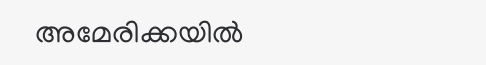അമേരിക്കയില്‍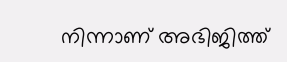നിന്നാണ് അഭിജിത്ത്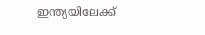ഇന്ത്യയിലേക്ക്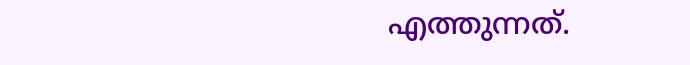എത്തുന്നത്.